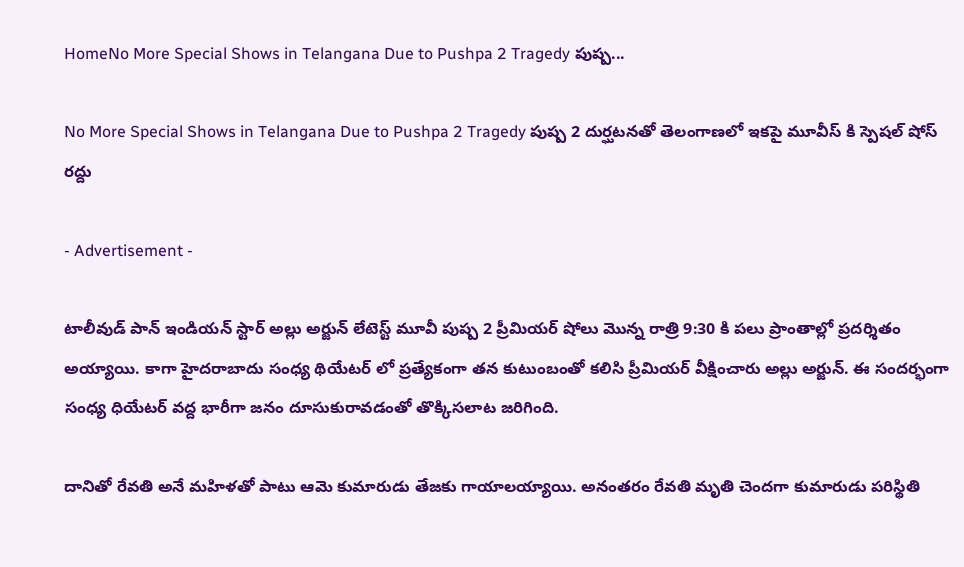HomeNo More Special Shows in Telangana Due to Pushpa 2 Tragedy పుష్ప...

No More Special Shows in Telangana Due to Pushpa 2 Tragedy పుష్ప 2 దుర్ఘటనతో తెలంగాణలో ఇకపై మూవీస్ కి స్పెషల్ షోస్ రద్దు

- Advertisement -

టాలీవుడ్ పాన్ ఇండియన్ స్టార్ అల్లు అర్జున్ లేటెస్ట్ మూవీ పుష్ప 2 ప్రీమియర్ షోలు మొన్న రాత్రి 9:30 కి పలు ప్రాంతాల్లో ప్రదర్శితం అయ్యాయి. కాగా హైదరాబాదు సంధ్య థియేటర్ లో ప్రత్యేకంగా తన కుటుంబంతో కలిసి ప్రీమియర్ వీక్షించారు అల్లు అర్జున్. ఈ సందర్భంగా సంధ్య ధియేటర్ వద్ద భారీగా జనం దూసుకురావడంతో తొక్కిసలాట జరిగింది.

దానితో రేవతి అనే మహిళతో పాటు ఆమె కుమారుడు తేజకు గాయాలయ్యాయి. అనంతరం రేవతి మృతి చెందగా కుమారుడు పరిస్థితి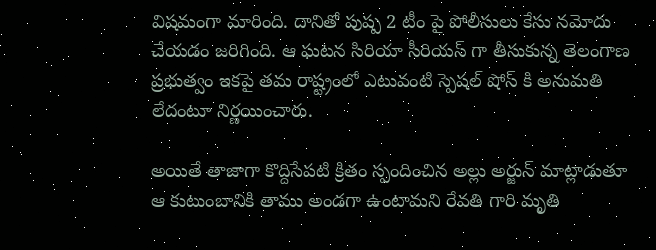విషమంగా మారింది. దానితో పుష్ప 2 టీం పై పోలీసులు కేసు నమోదు చేయడం జరిగింది. ఆ ఘటన సిరియా సీరియస్ గా తీసుకున్న తెలంగాణ ప్రభుత్వం ఇకపై తమ రాష్ట్రంలో ఎటువంటి స్పెషల్ షోస్ కి అనుమతి లేదంటూ నిర్ణయించారు.

అయితే తాజాగా కొద్దిసేపటి క్రితం స్పందించిన అల్లు అర్జున్ మాట్లాడుతూ ఆ కుటుంబానికి తాము అండగా ఉంటామని రేవతి గారి మృతి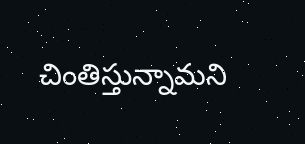చింతిస్తున్నామని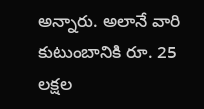అన్నారు. అలానే వారి కుటుంబానికి రూ. 25 లక్షల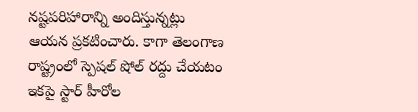నష్టపరిహారాన్ని అందిస్తున్నట్లు ఆయన ప్రకటించారు. కాగా తెలంగాణ రాష్ట్రంలో స్పెషల్ షోల్ రద్దు చేయటం ఇకపై స్టార్ హీరోల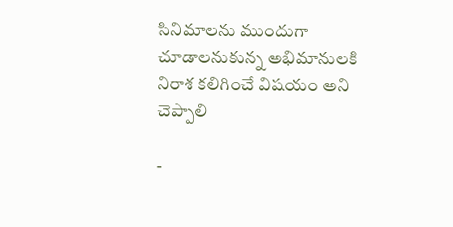సినిమాలను ముందుగా చూడాలనుకున్న అభిమానులకి నిరాశ కలిగించే విషయం అని చెప్పాలి

-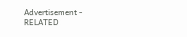Advertisement -
RELATED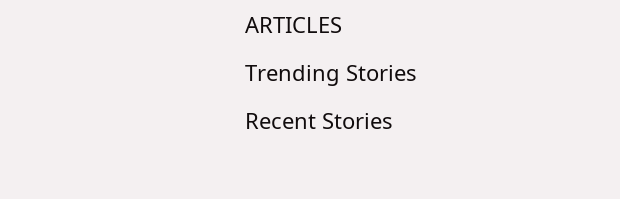ARTICLES

Trending Stories

Recent Stories